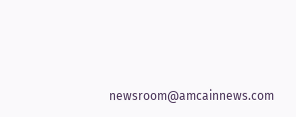newsroom@amcainnews.com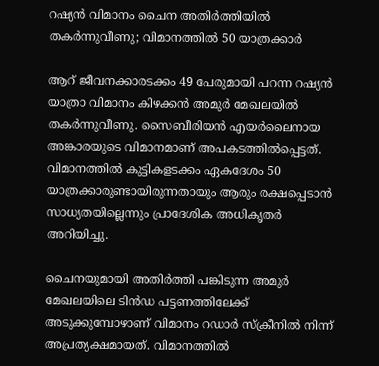റഷ്യന്‍ വിമാനം ചൈന അതിര്‍ത്തിയില്‍ തകര്‍ന്നുവീണു; വിമാനത്തില്‍ 50 യാത്രക്കാര്‍

ആറ് ജീവനക്കാരടക്കം 49 പേരുമായി പറന്ന റഷ്യന്‍ യാത്രാ വിമാനം കിഴക്കന്‍ അമുര്‍ മേഖലയില്‍ തകര്‍ന്നുവീണു. സൈബീരിയന്‍ എയര്‍ലൈനായ അങ്കാരയുടെ വിമാനമാണ് അപകടത്തില്‍പ്പെട്ടത്. വിമാനത്തില്‍ കുട്ടികളടക്കം ഏകദേശം 50 യാത്രക്കാരുണ്ടായിരുന്നതായും ആരും രക്ഷപ്പെടാന്‍ സാധ്യതയില്ലെന്നും പ്രാദേശിക അധികൃതര്‍ അറിയിച്ചു.

ചൈനയുമായി അതിര്‍ത്തി പങ്കിടുന്ന അമുര്‍ മേഖലയിലെ ടിന്‍ഡ പട്ടണത്തിലേക്ക് അടുക്കുമ്പോഴാണ് വിമാനം റഡാര്‍ സ്‌ക്രീനില്‍ നിന്ന് അപ്രത്യക്ഷമായത്. വിമാനത്തില്‍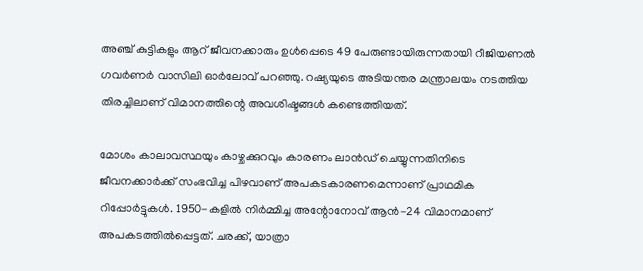അഞ്ച് കുട്ടികളും ആറ് ജീവനക്കാരും ഉള്‍പ്പെടെ 49 പേരുണ്ടായിരുന്നതായി റീജിയണല്‍ ഗവര്‍ണര്‍ വാസിലി ഓര്‍ലോവ് പറഞ്ഞു. റഷ്യയുടെ അടിയന്തര മന്ത്രാലയം നടത്തിയ തിരച്ചിലാണ് വിമാനത്തിന്റെ അവശിഷ്ടങ്ങള്‍ കണ്ടെത്തിയത്.

മോശം കാലാവസ്ഥയും കാഴ്ചക്കുറവും കാരണം ലാന്‍ഡ് ചെയ്യുന്നതിനിടെ ജീവനക്കാര്‍ക്ക് സംഭവിച്ച പിഴവാണ് അപകടകാരണമെന്നാണ് പ്രാഥമിക റിപ്പോര്‍ട്ടുകള്‍. 1950-കളില്‍ നിര്‍മ്മിച്ച അന്റോനോവ് ആന്‍-24 വിമാനമാണ് അപകടത്തില്‍പ്പെട്ടത്. ചരക്ക്, യാത്രാ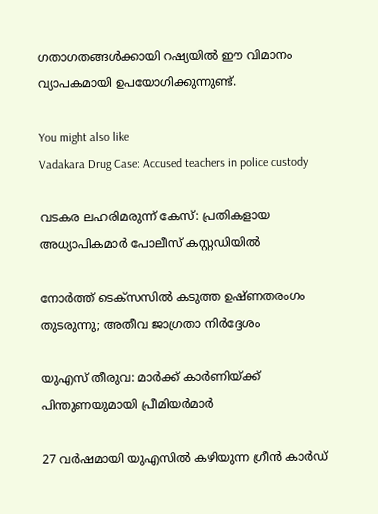ഗതാഗതങ്ങള്‍ക്കായി റഷ്യയില്‍ ഈ വിമാനം വ്യാപകമായി ഉപയോഗിക്കുന്നുണ്ട്.

You might also like
Vadakara Drug Case: Accused teachers in police custody

വടകര ലഹരിമരുന്ന് കേസ്: പ്രതികളായ അധ്യാപികമാർ പോലീസ് കസ്റ്റഡിയിൽ

നോർത്ത് ടെക്സസിൽ കടുത്ത ഉഷ്ണതരംഗം തുടരുന്നു; അതീവ ജാഗ്രതാ നിർദ്ദേശം

യുഎസ് തീരുവ: മാർക്ക് കാർണിയ്ക്ക് പിന്തുണയുമായി പ്രീമിയർമാർ

27 വര്‍ഷമായി യുഎസിൽ കഴിയുന്ന ഗ്രീന്‍ കാര്‍ഡ്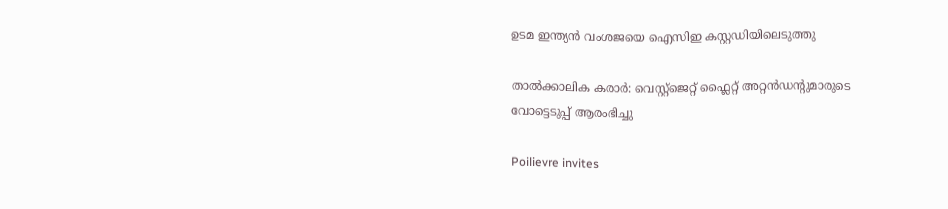ഉടമ ഇന്ത്യന്‍ വംശജയെ ഐസിഇ കസ്റ്റഡിയിലെടുത്തു

താൽക്കാലിക കരാർ: വെസ്റ്റ്‌ജെറ്റ് ഫ്ലൈറ്റ് അറ്റൻഡൻ്റുമാരുടെ വോട്ടെടുപ്പ് ആരംഭിച്ചു

Poilievre invites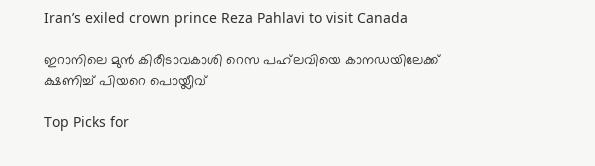Iran’s exiled crown prince Reza Pahlavi to visit Canada

ഇറാനിലെ മുൻ കിരീടാവകാശി റെസ പഹ്‌ലവിയെ കാനഡയിലേക്ക് ക്ഷണിച്ച് പിയറെ പൊയ്ലീവ്

Top Picks for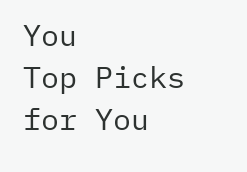You
Top Picks for You